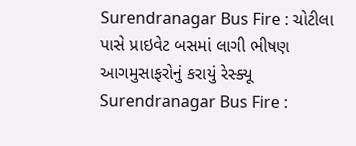Surendranagar Bus Fire : ચોટીલા પાસે પ્રાઇવેટ બસમાં લાગી ભીષણ આગમુસાફરોનું કરાયું રેસ્ક્યૂ
Surendranagar Bus Fire :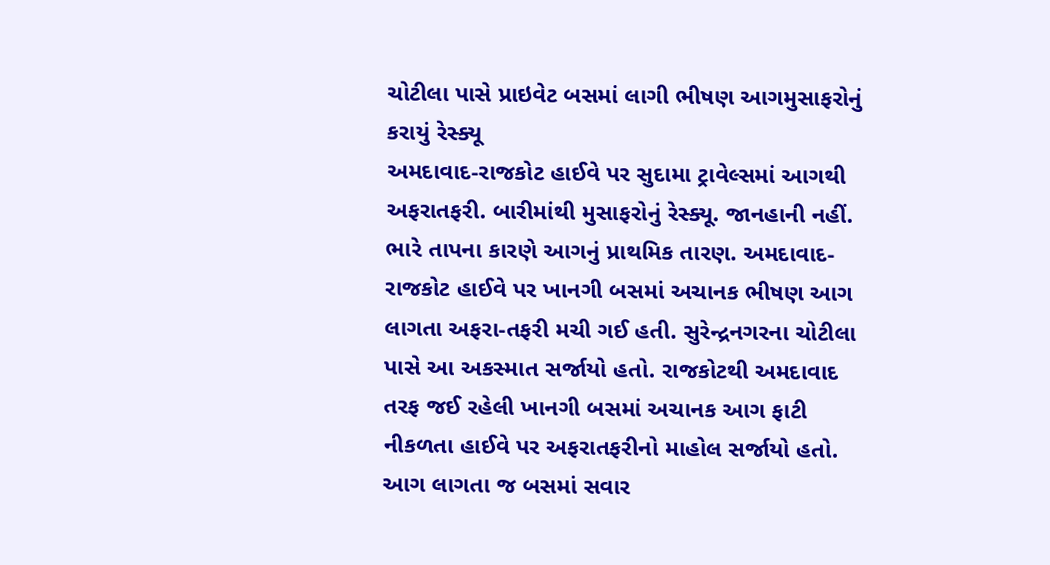ચોટીલા પાસે પ્રાઇવેટ બસમાં લાગી ભીષણ આગમુસાફરોનું કરાયું રેસ્ક્યૂ
અમદાવાદ-રાજકોટ હાઈવે પર સુદામા ટ્રાવેલ્સમાં આગથી અફરાતફરી. બારીમાંથી મુસાફરોનું રેસ્ક્યૂ. જાનહાની નહીં. ભારે તાપના કારણે આગનું પ્રાથમિક તારણ. અમદાવાદ-રાજકોટ હાઈવે પર ખાનગી બસમાં અચાનક ભીષણ આગ લાગતા અફરા-તફરી મચી ગઈ હતી. સુરેન્દ્રનગરના ચોટીલા પાસે આ અકસ્માત સર્જાયો હતો. રાજકોટથી અમદાવાદ તરફ જઈ રહેલી ખાનગી બસમાં અચાનક આગ ફાટી નીકળતા હાઈવે પર અફરાતફરીનો માહોલ સર્જાયો હતો. આગ લાગતા જ બસમાં સવાર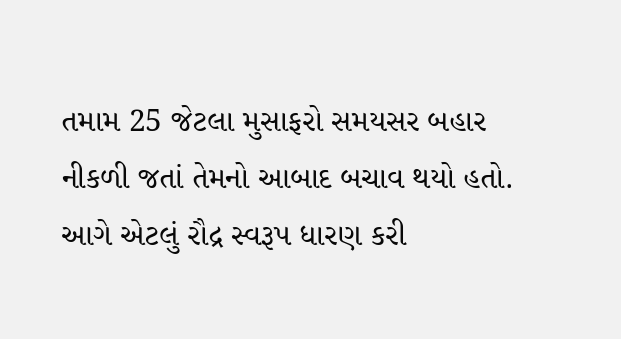તમામ 25 જેટલા મુસાફરો સમયસર બહાર નીકળી જતાં તેમનો આબાદ બચાવ થયો હતો. આગે એટલું રૌદ્ર સ્વરૂપ ધારણ કરી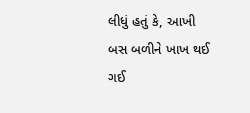લીધું હતું કે, આખી બસ બળીને ખાખ થઈ ગઈ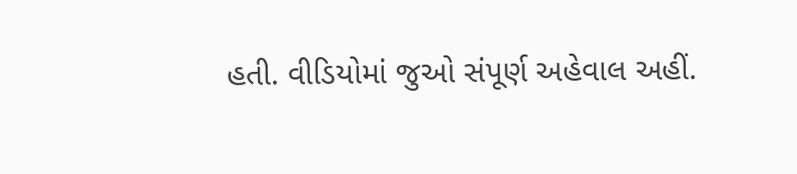હતી. વીડિયોમાં જુઓ સંપૂર્ણ અહેવાલ અહીં.